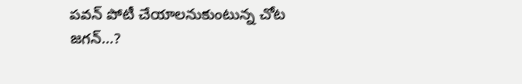పవన్ పోటీ చేయాలనుకుంటున్న చోట జగన్...?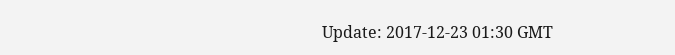Update: 2017-12-23 01:30 GMT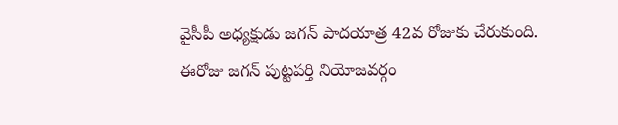వైసీపీ అధ్యక్షుడు జగన్ పాదయాత్ర 42వ రోజుకు చేరుకుంది. ఈరోజు జగన్ పుట్టపర్తి నియోజవర్గం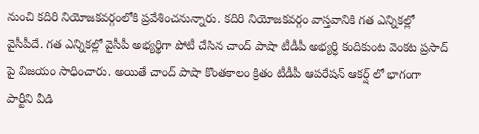నుంచి కదిరి నియోజకవర్గంలోకి ప్రవేశించనున్నారు. కదిరి నియోజకవర్గం వాస్తవానికి గత ఎన్నికల్లో వైసీపీదే. గత ఎన్నికల్లో వైసీపీ అభ్యర్థిగా పోటీ చేసిన చాంద్ పాషా టీడీపీ అభ్యర్ధి కందికుంట వెంకట ప్రసాద్ పై విజయం సాధించారు. అయితే చాంద్ పాషా కొంతకాలం క్రితం టీడీపీ ఆపరేషన్ ఆకర్ష్ లో భాగంగా పార్టీని వీడి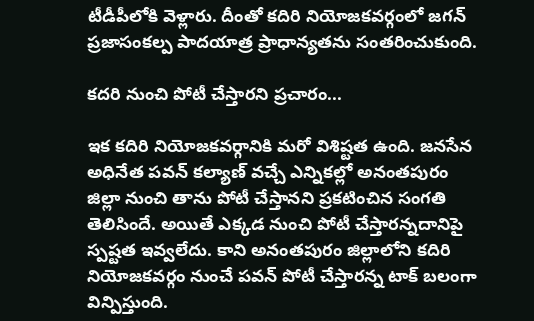టీడీపీలోకి వెళ్లారు. దీంతో కదిరి నియోజకవర్గంలో జగన్ ప్రజాసంకల్ప పాదయాత్ర ప్రాధాన్యతను సంతరించుకుంది.

కదరి నుంచి పోటీ చేస్తారని ప్రచారం...

ఇక కదిరి నియోజకవర్గానికి మరో విశిష్టత ఉంది. జనసేన అధినేత పవన్ కల్యాణ్ వచ్చే ఎన్నికల్లో అనంతపురం జిల్లా నుంచి తాను పోటీ చేస్తానని ప్రకటించిన సంగతి తెలిసిందే. అయితే ఎక్కడ నుంచి పోటీ చేస్తారన్నదానిపై స్పష్టత ఇవ్వలేదు. కాని అనంతపురం జిల్లాలోని కదిరి నియోజకవర్గం నుంచే పవన్ పోటీ చేస్తారన్న టాక్ బలంగా విన్పిస్తుంది.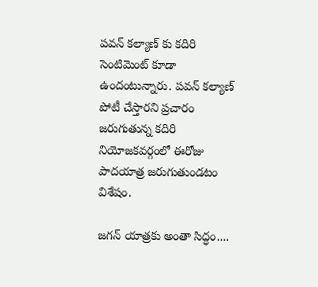పవన్ కల్యాణ్ కు కదిరి సెంటిమెంట్ కూడా ఉందంటున్నారు. పవన్ కల్యాణ్ పోటీ చేస్తారని ప్రచారం జరుగుతున్న కదిరి నియోజకవర్గంలో ఈరోజు పాదయాత్ర జరుగుతుండటం విశేషం.

జగన్ యాత్రకు అంతా సిద్ధం....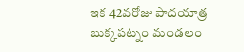ఇక 42వరోజు పాదయాత్ర బుక్కపట్నం మండలం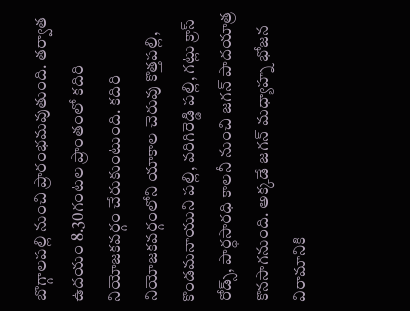బొగ్గాలపల్లి నుంచి ప్రారంభమవుతుంది. తర్వాత ఉదయం 8.30గంటల ప్రాంతంలో కదిరి నియోజకవర్గం చేరుకుంటుంది. కదిరి నియోజకవర్గంలోని యాకాల చెరువు కొత్తపల్లి, కొండమనాయుని పల్లి, వరిగిరెడ్డి పల్లి, గట్లు క్రాస్ రోడ్స్, పార్ధసారధి కాలనీ నుంచి జగన్ పాదయాత్ర కొనసాగనుంది. అక్కడే జగన్ మధ్యాహ్న భోజన విరామానికి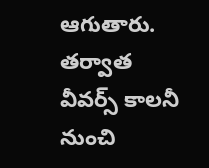ఆగుతారు. తర్వాత వీవర్స్ కాలనీ నుంచి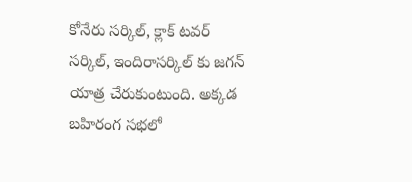కోనేరు సర్కిల్, క్లాక్ టవర్ సర్కిల్, ఇందిరాసర్కిల్ కు జగన్ యాత్ర చేరుకుంటుంది. అక్కడ బహిరంగ సభలో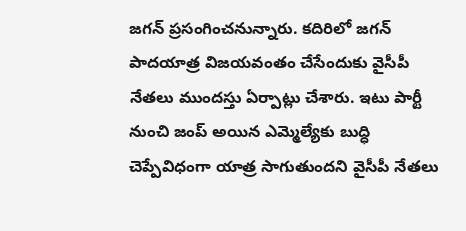జగన్ ప్రసంగించనున్నారు. కదిరిలో జగన్ పాదయాత్ర విజయవంతం చేసేందుకు వైసీపీ నేతలు ముందస్తు ఏర్పాట్లు చేశారు. ఇటు పార్టీ నుంచి జంప్ అయిన ఎమ్మెల్యేకు బుద్ధి చెప్పేవిధంగా యాత్ర సాగుతుందని వైసీపీ నేతలు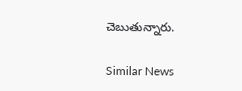చెబుతున్నారు.

Similar News